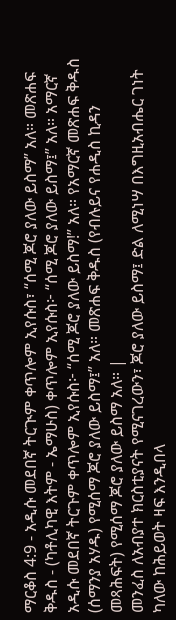ማርቆስ 4:9 - አዲሱ መደበኛ ትርጒም ቀጥሎም ኢየሱስ፣ “ሰሚ ጆሮ ያለው ይስማ” አለ። መጽሐፍ ቅዱስ - (ካቶሊካዊ እትም - ኤማሁስ) ቀጥሎም ኢየሱስ፦ “ሰሚ ጆሮ ያለው ይስማ፤” አለ። አማርኛ አዲሱ መደበኛ ትርጉም ቀጥሎም ኢየሱስ፦ “ሰሚ ጆሮ ያለው ይስማ!” አለ። የአማርኛ መጽሐፍ ቅዱስ (ሰማንያ አሃዱ) የሚሰማ ጆሮ ያለው ይስማ፤” አለ። መጽሐፍ ቅዱስ (የብሉይና የሐዲስ ኪዳን መጻሕፍት) የሚሰማ ጆሮ ያለው ይስማ አለ። |
መንፈስ ለአብያተ ክርስቲያናት የሚናገረውን፣ ጆሮ ያለው ይስማ፤ ድል ለሚነሣ በእግዚአብሔር ገነት ካለው ከሕይወት ዛፍ እንዲበላ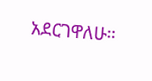አደርገዋለሁ።